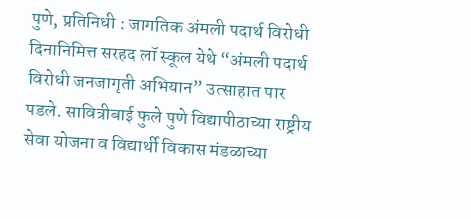पुणे, प्रतिनिधी : जागतिक अंमली पदार्थ विरोधी दिनानिमित्त सरहद लॉ स्कूल येथे “अंमली पदार्थ विरोधी जनजागृती अभियान” उत्साहात पार पडले. सावित्रीबाई फुले पुणे विद्यापीठाच्या राष्ट्रीय सेवा योजना व विद्यार्थी विकास मंडळाच्या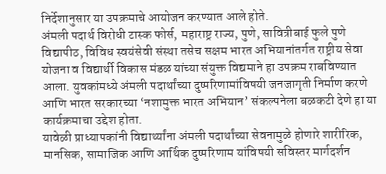निर्देशानुसार या उपक्रमाचे आयोजन करण्यात आले होते.
अंमली पदार्थ विरोधी टास्क फोर्स, महाराष्ट्र राज्य, पुणे, सावित्रीबाई फुले पुणे विद्यापीठ, विविध स्वयंसेवी संस्था तसेच सक्षम भारत अभियानांतर्गत राष्ट्रीय सेवा योजना व विद्यार्थी विकास मंडळ यांच्या संयुक्त विद्यमाने हा उपक्रम राबविण्यात आला. युवकांमध्ये अंमली पदार्थांच्या दुष्परिणामांविषयी जनजागृती निर्माण करणे आणि भारत सरकारच्या ‘नशामुक्त भारत अभियान’ संकल्पनेला बळकटी देणे हा या कार्यक्रमाचा उद्देश होता.
यावेळी प्राध्यापकांनी विद्यार्थ्यांना अंमली पदार्थांच्या सेवनामुळे होणारे शारीरिक, मानसिक, सामाजिक आणि आर्थिक दुष्परिणाम यांविषयी सविस्तर मार्गदर्शन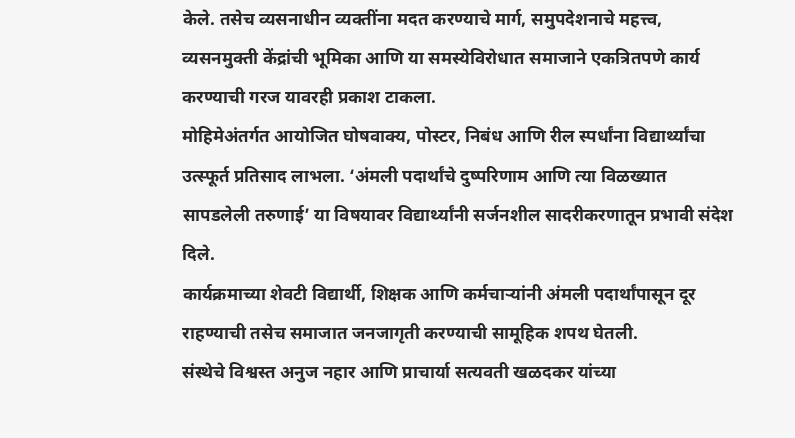केले. तसेच व्यसनाधीन व्यक्तींना मदत करण्याचे मार्ग, समुपदेशनाचे महत्त्व, व्यसनमुक्ती केंद्रांची भूमिका आणि या समस्येविरोधात समाजाने एकत्रितपणे कार्य करण्याची गरज यावरही प्रकाश टाकला.
मोहिमेअंतर्गत आयोजित घोषवाक्य, पोस्टर, निबंध आणि रील स्पर्धांना विद्यार्थ्यांचा उत्स्फूर्त प्रतिसाद लाभला. ‘अंमली पदार्थांचे दुष्परिणाम आणि त्या विळख्यात सापडलेली तरुणाई’ या विषयावर विद्यार्थ्यांनी सर्जनशील सादरीकरणातून प्रभावी संदेश दिले.
कार्यक्रमाच्या शेवटी विद्यार्थी, शिक्षक आणि कर्मचाऱ्यांनी अंमली पदार्थांपासून दूर राहण्याची तसेच समाजात जनजागृती करण्याची सामूहिक शपथ घेतली.
संस्थेचे विश्वस्त अनुज नहार आणि प्राचार्या सत्यवती खळदकर यांच्या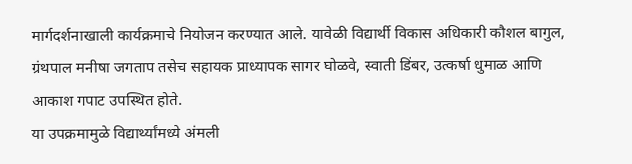मार्गदर्शनाखाली कार्यक्रमाचे नियोजन करण्यात आले. यावेळी विद्यार्थी विकास अधिकारी कौशल बागुल, ग्रंथपाल मनीषा जगताप तसेच सहायक प्राध्यापक सागर घोळवे, स्वाती डिंबर, उत्कर्षा धुमाळ आणि आकाश गपाट उपस्थित होते.
या उपक्रमामुळे विद्यार्थ्यांमध्ये अंमली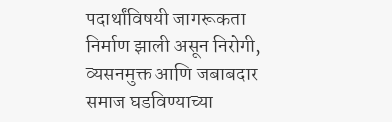पदार्थांविषयी जागरूकता निर्माण झाली असून निरोगी, व्यसनमुक्त आणि जबाबदार समाज घडविण्याच्या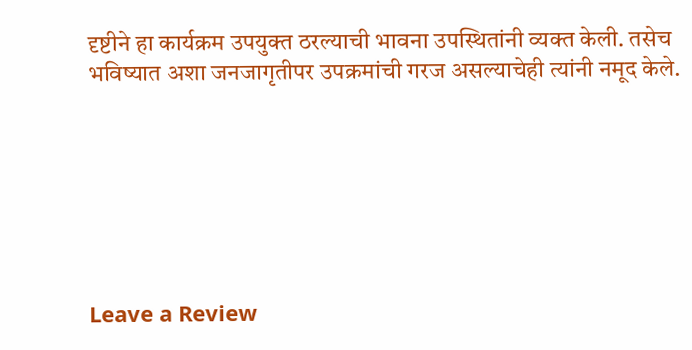दृष्टीने हा कार्यक्रम उपयुक्त ठरल्याची भावना उपस्थितांनी व्यक्त केली. तसेच भविष्यात अशा जनजागृतीपर उपक्रमांची गरज असल्याचेही त्यांनी नमूद केले.







Leave a Review